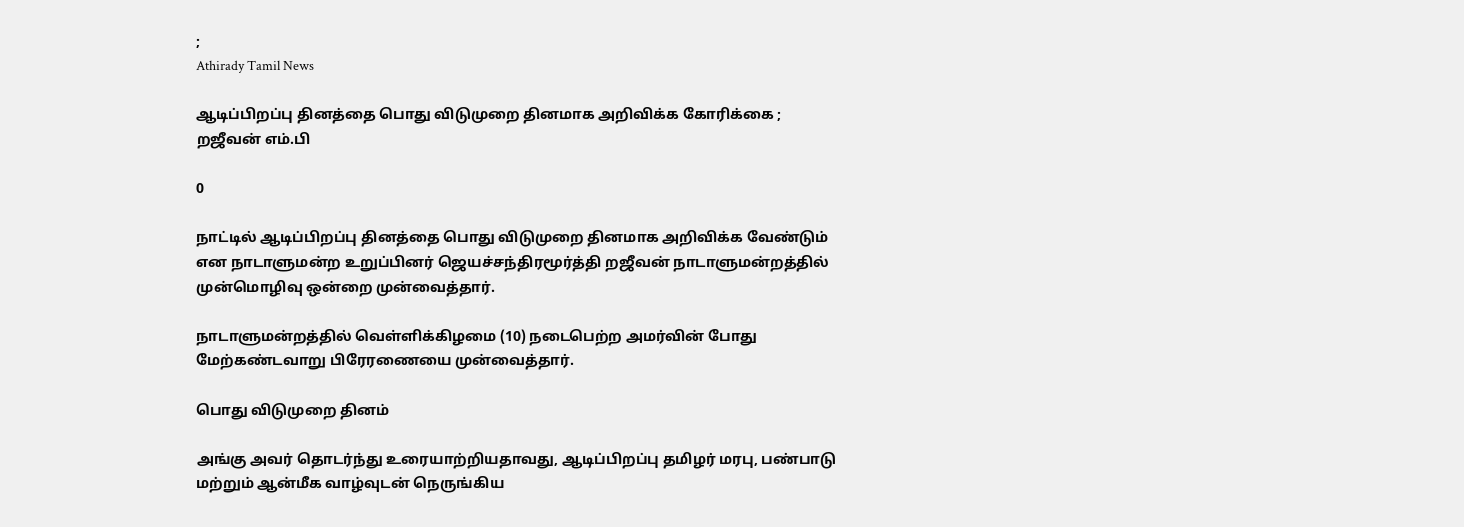;
Athirady Tamil News

ஆடிப்பிறப்பு தினத்தை பொது விடுமுறை தினமாக அறிவிக்க கோரிக்கை ; றஜீவன் எம்.பி

0

நாட்டில் ஆடிப்பிறப்பு தினத்தை பொது விடுமுறை தினமாக அறிவிக்க வேண்டும் என நாடாளுமன்ற உறுப்பினர் ஜெயச்சந்திரமூர்த்தி றஜீவன் நாடாளுமன்றத்தில் முன்மொழிவு ஒன்றை முன்வைத்தார்.

நாடாளுமன்றத்தில் வெள்ளிக்கிழமை (10) நடைபெற்ற அமர்வின் போது மேற்கண்டவாறு பிரேரணையை முன்வைத்தார்.

பொது விடுமுறை தினம்

அங்கு அவர் தொடர்ந்து உரையாற்றியதாவது, ஆடிப்பிறப்பு தமிழர் மரபு, பண்பாடு மற்றும் ஆன்மீக வாழ்வுடன் நெருங்கிய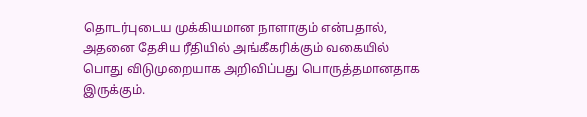தொடர்புடைய முக்கியமான நாளாகும் என்பதால், அதனை தேசிய ரீதியில் அங்கீகரிக்கும் வகையில் பொது விடுமுறையாக அறிவிப்பது பொருத்தமானதாக இருக்கும்.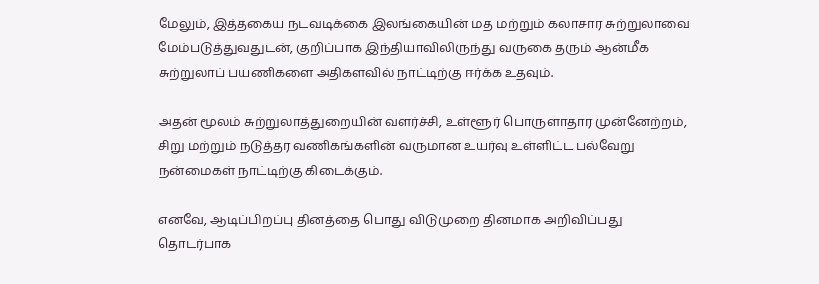மேலும், இத்தகைய நடவடிக்கை இலங்கையின் மத மற்றும் கலாசார சுற்றுலாவை மேம்படுத்துவதுடன், குறிப்பாக இந்தியாவிலிருந்து வருகை தரும் ஆன்மீக சுற்றுலாப் பயணிகளை அதிகளவில் நாட்டிற்கு ஈர்க்க உதவும்.

அதன் மூலம் சுற்றுலாத்துறையின் வளர்ச்சி, உள்ளூர் பொருளாதார முன்னேற்றம், சிறு மற்றும் நடுத்தர வணிகங்களின் வருமான உயர்வு உள்ளிட்ட பல்வேறு நன்மைகள் நாட்டிற்கு கிடைக்கும்.

எனவே, ஆடிப்பிறப்பு தினத்தை பொது விடுமுறை தினமாக அறிவிப்பது தொடர்பாக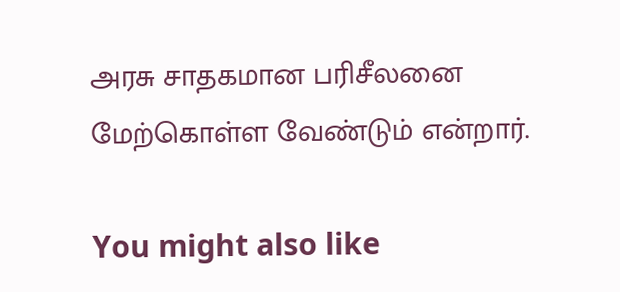அரசு சாதகமான பரிசீலனை மேற்கொள்ள வேண்டும் என்றார்.

You might also like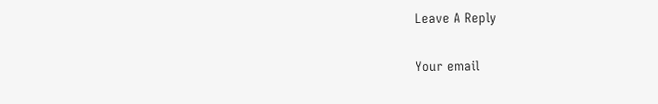Leave A Reply

Your email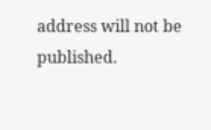address will not be published.